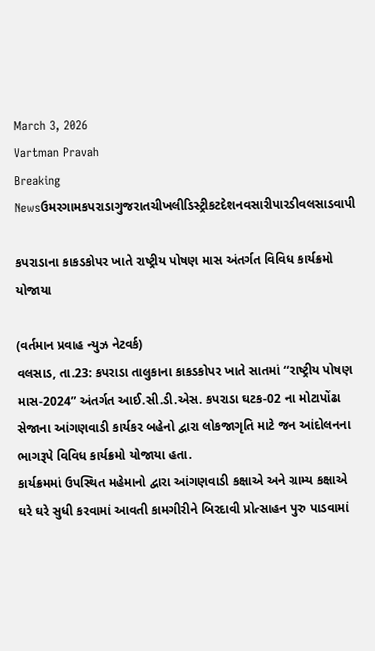March 3, 2026
Vartman Pravah
Breaking Newsઉમરગામકપરાડાગુજરાતચીખલીડિસ્ટ્રીકટદેશનવસારીપારડીવલસાડવાપી

કપરાડાના કાકડકોપર ખાતે રાષ્‍ટ્રીય પોષણ માસ અંતર્ગત વિવિધ કાર્યક્રમો યોજાયા

(વર્તમાન પ્રવાહ ન્‍યુઝ નેટવર્ક)
વલસાડ, તા.23: કપરાડા તાલુકાના કાકડકોપર ખાતે સાતમાં ‘‘રાષ્‍ટ્રીય પોષણ માસ-2024” અંતર્ગત આઈ.સી.ડી.એસ. કપરાડા ઘટક-02 ના મોટાપોંઢા સેજાના આંગણવાડી કાર્યકર બહેનો દ્વારા લોકજાગૃતિ માટે જન આંદોલનના ભાગરૂપે વિવિધ કાર્યક્રમો યોજાયા હતા.
કાર્યક્રમમાં ઉપસ્‍થિત મહેમાનો દ્વારા આંગણવાડી કક્ષાએ અને ગ્રામ્‍ય કક્ષાએ ઘરે ઘરે સુધી કરવામાં આવતી કામગીરીને બિરદાવી પ્રોત્‍સાહન પુરુ પાડવામાં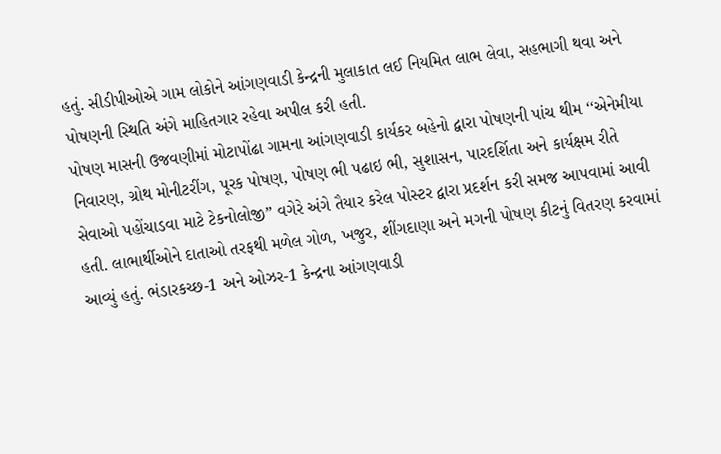હતું. સીડીપીઓએ ગામ લોકોને આંગણવાડી કેન્‍દ્રની મુલાકાત લઈ નિયમિત લાભ લેવા, સહભાગી થવા અને પોષણની સ્‍થિતિ અંગે માહિતગાર રહેવા અપીલ કરી હતી.
પોષણ માસની ઉજવણીમાં મોટાપોંઢા ગામના આંગણવાડી કાર્યકર બહેનો દ્વારા પોષણની પાંચ થીમ ‘‘એનેમીયા નિવારણ, ગ્રોથ મોનીટરીંગ, પૂરક પોષણ, પોષણ ભી પઢાઇ ભી, સુશાસન, પારદર્શિતા અને કાર્યક્ષમ રીતે સેવાઓ પહોંચાડવા માટે ટેકનોલોજી” વગેરે અંગે તૈયાર કરેલ પોસ્‍ટર દ્વારા પ્રદર્શન કરી સમજ આપવામાં આવી હતી. લાભાર્થીઓને દાતાઓ તરફથી મળેલ ગોળ, ખજુર, શીંગદાણા અને મગની પોષણ કીટનું વિતરણ કરવામાં આવ્‍યું હતું. ભંડારકચ્‍છ-1 અને ઓઝર-1 કેન્‍દ્રના આંગણવાડી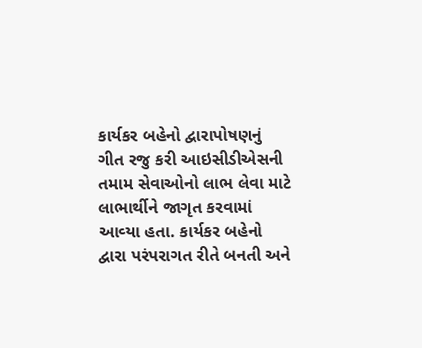કાર્યકર બહેનો દ્વારાપોષણનું ગીત રજુ કરી આઇસીડીએસની તમામ સેવાઓનો લાભ લેવા માટે લાભાર્થીને જાગૃત કરવામાં આવ્‍યા હતા. કાર્યકર બહેનો દ્વારા પરંપરાગત રીતે બનતી અને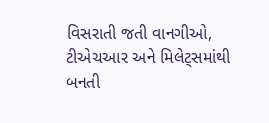વિસરાતી જતી વાનગીઓ, ટીએચઆર અને મિલેટ્‍સમાંથી બનતી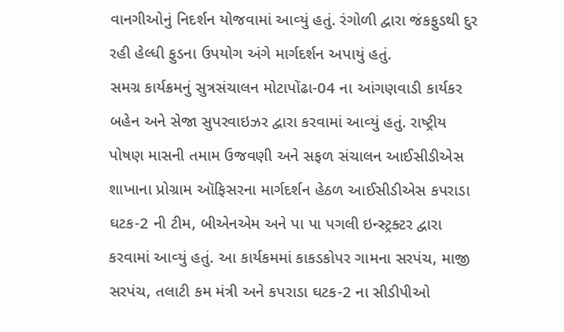વાનગીઓનું નિદર્શન યોજવામાં આવ્‍યું હતું. રંગોળી દ્વારા જંકફુડથી દુર રહી હેલ્‍ધી ફુડના ઉપયોગ અંગે માર્ગદર્શન અપાયું હતું.
સમગ્ર કાર્યક્રમનું સુત્રસંચાલન મોટાપોંઢા-04 ના આંગણવાડી કાર્યકર બહેન અને સેજા સુપરવાઇઝર દ્વારા કરવામાં આવ્‍યું હતું. રાષ્‍ટ્રીય પોષણ માસની તમામ ઉજવણી અને સફળ સંચાલન આઈસીડીએસ શાખાના પ્રોગ્રામ ઑફિસરના માર્ગદર્શન હેઠળ આઈસીડીએસ કપરાડા ઘટક-2 ની ટીમ, બીએનએમ અને પા પા પગલી ઇન્‍સ્‍ટ્રક્‍ટર દ્વારા કરવામાં આવ્‍યું હતું. આ કાર્યકમમાં કાકડકોપર ગામના સરપંચ, માજી સરપંચ, તલાટી કમ મંત્રી અને કપરાડા ઘટક-2 ના સીડીપીઓ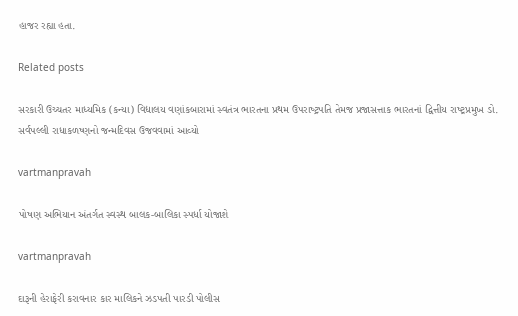હાજર રહ્યા હતા.

Related posts

સરકારી ઉચ્‍ચતર માધ્‍યમિક (કન્‍યા) વિદ્યાલય વણાંકબારામાં સ્‍વતંત્ર ભારતના પ્રથમ ઉપરાષ્‍ટ્રપતિ તેમજ પ્રજાસત્તાક ભારતનાં દ્વિત્તીય રાષ્‍ટ્રપ્રમુખ ડો. સર્વપલ્લી રાધાકળષ્‍ણનો જન્‍મદિવસ ઉજવવામાં આવ્‍યો

vartmanpravah

પોષણ અભિયાન અંતર્ગત સ્‍વસ્‍થ બાલક-બાલિકા સ્‍પર્ધા યોજાશે

vartmanpravah

દારૂની હેરાફેરી કરાવનાર કાર માલિકને ઝડપતી પારડી પોલીસ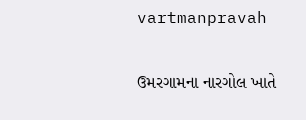vartmanpravah

ઉમરગામના નારગોલ ખાતે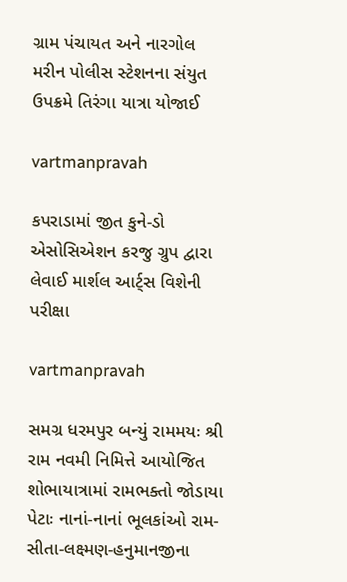ગ્રામ પંચાયત અને નારગોલ મરીન પોલીસ સ્‍ટેશનના સંયુત ઉપક્રમે તિરંગા યાત્રા યોજાઈ

vartmanpravah

કપરાડામાં જીત કુને-ડો એસોસિએશન કરજુ ગ્રુપ દ્વારા લેવાઈ માર્શલ આર્ટ્‍સ વિશેની પરીક્ષા

vartmanpravah

સમગ્ર ધરમપુર બન્‍યું રામમયઃ શ્રી રામ નવમી નિમિત્તે આયોજિત શોભાયાત્રામાં રામભક્‍તો જોડાયા પેટાઃ નાનાં-નાનાં ભૂલકાંઓ રામ-સીતા-લક્ષ્મણ-હનુમાનજીના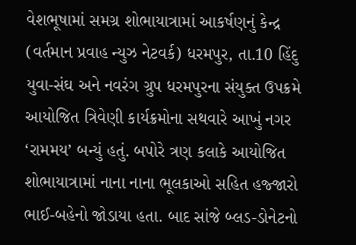વેશભૂષામાં સમગ્ર શોભાયાત્રામાં આકર્ષણનું કેન્‍દ્ર (વર્તમાન પ્રવાહ ન્‍યુઝ નેટવર્ક) ધરમપુર, તા.10 હિંદુ યુવા-સંઘ અને નવરંગ ગ્રુપ ધરમપુરના સંયુક્‍ત ઉપક્રમે આયોજિત ત્રિવેણી કાર્યક્રમોના સથવારે આખું નગર ‘રામમય’ બન્‍યું હતું. બપોરે ત્રણ કલાકે આયોજિત શોભાયાત્રામાં નાના નાના ભૂલકાઓ સહિત હજ્‍જારો ભાઈ-બહેનો જોડાયા હતા. બાદ સાંજે બ્‍લડ-ડોનેટનો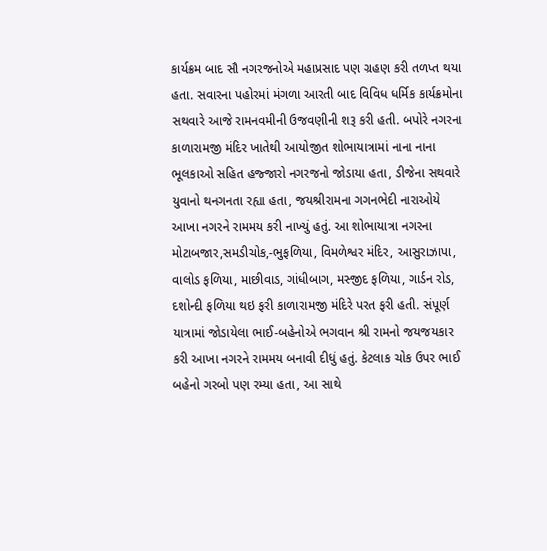કાર્યક્રમ બાદ સૌ નગરજનોએ મહાપ્રસાદ પણ ગ્રહણ કરી તળપ્ત થયા હતા. સવારના પહોરમાં મંગળા આરતી બાદ વિવિધ ધર્મિક કાર્યક્રમોના સથવારે આજે રામનવમીની ઉજવણીની શરૂ કરી હતી. બપોરે નગરના કાળારામજી મંદિર ખાતેથી આયોજીત શોભાયાત્રામાં નાના નાના ભૂલકાઓ સહિત હજ્‍જારો નગરજનો જોડાયા હતા, ડીજેના સથવારે યુવાનો થનગનતા રહ્યા હતા, જયશ્રીરામના ગગનભેદી નારાઓયે આખા નગરને રામમય કરી નાખ્‍યું હતું. આ શોભાયાત્રા નગરના મોટાબજાર,સમડીચોક,-ભુફળિયા, વિમળેશ્વર મંદિર, આસુરાઝાપા, વાલોડ ફળિયા, માછીવાડ, ગાંધીબાગ, મસ્‍જીદ ફળિયા, ગાર્ડન રોડ, દશોન્‍દી ફળિયા થઇ ફરી કાળારામજી મંદિરે પરત ફરી હતી. સંપૂર્ણ યાત્રામાં જોડાયેલા ભાઈ-બહેનોએ ભગવાન શ્રી રામનો જયજયકાર કરી આખા નગરને રામમય બનાવી દીધું હતું. કેટલાક ચોક ઉપર ભાઈ બહેનો ગરબો પણ રમ્‍યા હતા, આ સાથે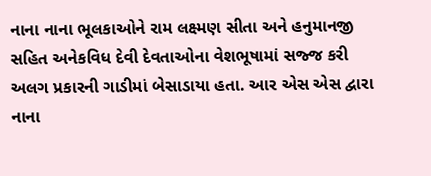નાના નાના ભૂલકાઓને રામ લક્ષ્મણ સીતા અને હનુમાનજી સહિત અનેકવિધ દેવી દેવતાઓના વેશભૂષામાં સજ્જ કરી અલગ પ્રકારની ગાડીમાં બેસાડાયા હતા. આર એસ એસ દ્વારા નાના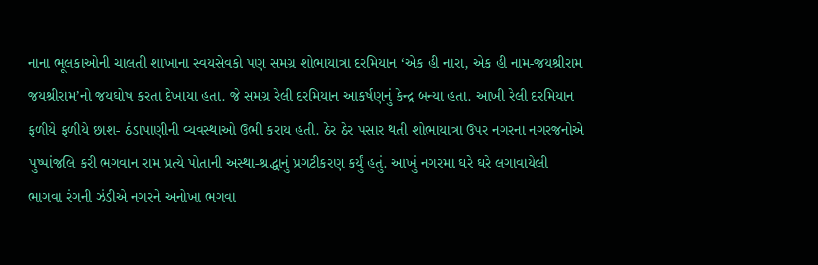નાના ભૂલકાઓની ચાલતી શાખાના સ્‍વયસેવકો પણ સમગ્ર શોભાયાત્રા દરમિયાન ‘એક હી નારા, એક હી નામ-જયશ્રીરામ જયશ્રીરામ’નો જયઘોષ કરતા દેખાયા હતા. જે સમગ્ર રેલી દરમિયાન આકર્ષણનું કેન્‍દ્ર બન્‍યા હતા. આખી રેલી દરમિયાન ફળીયે ફળીયે છાશ- ઠંડાપાણીની વ્‍યવસ્‍થાઓ ઉભી કરાય હતી. ઠેર ઠેર પસાર થતી શોભાયાત્રા ઉપર નગરના નગરજનોએ પુષ્‍પાંજલિ કરી ભગવાન રામ પ્રત્‍યે પોતાની અસ્‍થા-શ્રદ્ધાનું પ્રગટીકરણ કર્યું હતું. આખું નગરમા ઘરે ઘરે લગાવાયેલી ભાગવા રંગની ઝંડીએ નગરને અનોખા ભગવા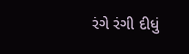રંગે રંગી દીધું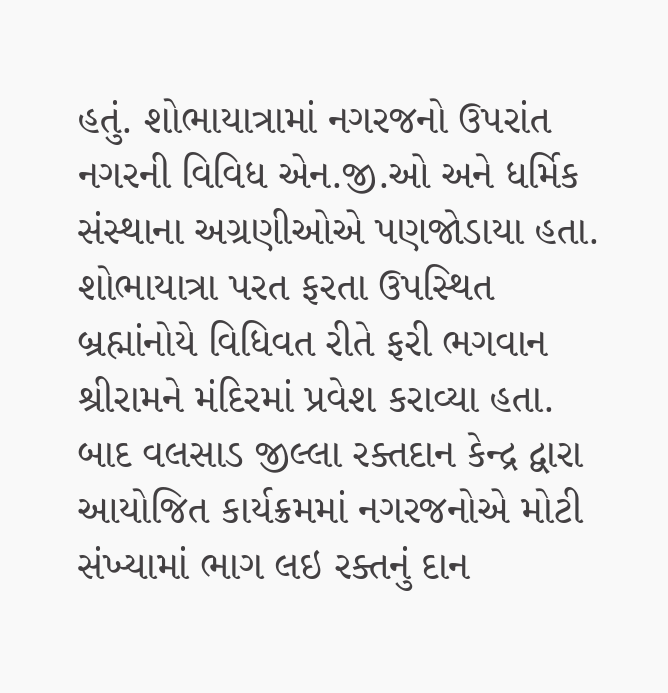હતું. શોભાયાત્રામાં નગરજનો ઉપરાંત નગરની વિવિધ એન.જી.ઓ અને ધર્મિક સંસ્‍થાના અગ્રણીઓએ પણજોડાયા હતા. શોભાયાત્રા પરત ફરતા ઉપસ્‍થિત બ્રહ્માંનોયે વિધિવત રીતે ફરી ભગવાન શ્રીરામને મંદિરમાં પ્રવેશ કરાવ્‍યા હતા. બાદ વલસાડ જીલ્લા રક્‍તદાન કેન્‍દ્ર દ્વારા આયોજિત કાર્યક્રમમાં નગરજનોએ મોટી સંખ્‍યામાં ભાગ લઇ રક્‍તનું દાન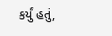કર્યું હતું,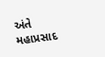અંતે મહાપ્રસાદ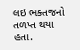લઇ ભક્‍તજનો તળપ્ત થયા હતા.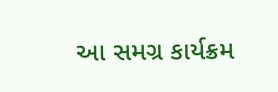આ સમગ્ર કાર્યક્રમ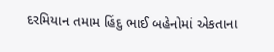દરમિયાન તમામ હિંદુ ભાઈ બહેનોમાં એકતાના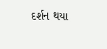દર્શન થયા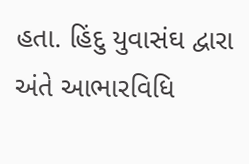હતા. હિંદુ યુવાસંઘ દ્વારા અંતે આભારવિધિ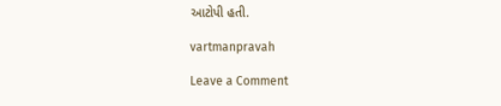આટોપી હતી.

vartmanpravah

Leave a Comment